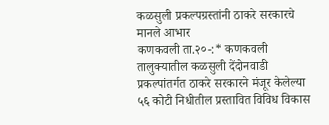कळसुली प्रकल्पग्रस्तांनी ठाकरे सरकारचे मानले आभार
कणकवली ता.२०-:* कणकवली तालुक्यातील कळसुली देंदोनवाडी प्रकल्पांतर्गत ठाकरे सरकारने मंजूर केलेल्या ५६ कोटी निधीतील प्रस्तावित विविध विकास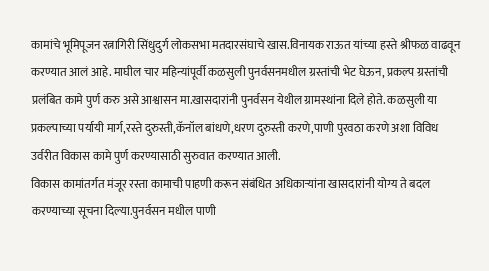कामांचे भूमिपूजन रत्नागिरी सिंधुदुर्ग लोकसभा मतदारसंघाचे खास.विनायक राऊत यांच्या हस्ते श्रीफळ वाढवून करण्यात आलं आहे. माघील चार महिन्यांपूर्वी कळसुली पुनर्वसनमधील ग्रस्तांची भेट घेऊन, प्रकल्प ग्रस्तांची प्रलंबित कामे पुर्ण करु असे आश्वासन मा.खासदारांनी पुनर्वसन येथील ग्रामस्थांना दिले होते. कळसुली या प्रकल्पाच्या पर्यायी मार्ग,रस्ते दुरुस्ती,कॅनॉल बांधणे,धरण दुरुस्ती करणे,पाणी पुरवठा करणे अशा विविध उर्वरीत विकास कामे पुर्ण करण्यासाठी सुरुवात करण्यात आली.
विकास कामांतर्गत मंजूर रस्ता कामाची पाहणी करून संबंधित अधिकाऱ्यांना खासदारांनी योग्य ते बदल करण्याच्या सूचना दिल्या.पुनर्वसन मधील पाणी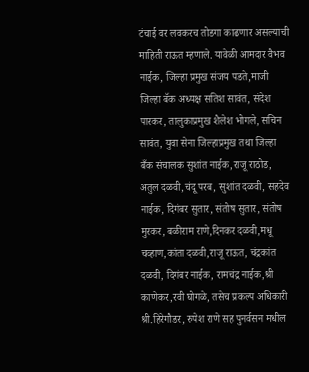टंचाई वर लवकरच तोडगा काढणार असल्याची माहिती राऊत म्हणाले. यावेळी आमदार वैभव नाईक, जिल्हा प्रमुख संजय पडते,माजी जिल्हा बॅक अध्यक्ष सतिश सावंत, संदेश पारकर, तालुकाप्रमुख शैलेश भोगले, सचिन सावंत, युवा सेना जिल्हाप्रमुख तथा जिल्हा बँक संचालक सुशांत नाईक,राजू राठोड, अतुल दळवी,चंदू परब, सुशांत दळवी, सहदेव नाईक, दिगंबर सुतार, संतोष सुतार, संतोष मुरकर, बळीराम राणे,दिनकर दळवी,मधू चव्हाण,कांता दळवी,राजू राऊत, चंद्रकांत दळवी, दिगंबर नाईक, रामचंद्र नाईक,श्री काणेकर,रवी घोगळे, तसेच प्रकल्प अधिकारी श्री.हिरेगौडर, रुपेश राणे सह पुनर्वसन मधील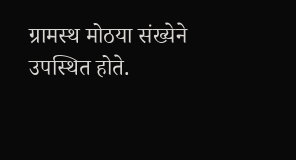ग्रामस्थ मोठया संख्येने उपस्थित होते.